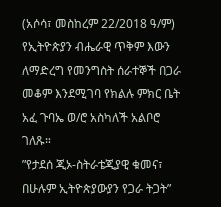(አሶሳ፣ መስከረም 22/2018 ዓ/ም) የኢትዮጵያን ብሔራዊ ጥቅም እውን ለማድረግ የመንግስት ሰራተኞች በጋራ መቆም እንደሚገባ የክልሉ ምክር ቤት አፈ ጉባኤ ወ/ሮ አስካለች አልቦሮ ገለጹ።
”የታደሰ ጂኦ-ስትራቴጂያዊ ቁመና፣ በሁሉም ኢትዮጵያውያን የጋራ ትጋት”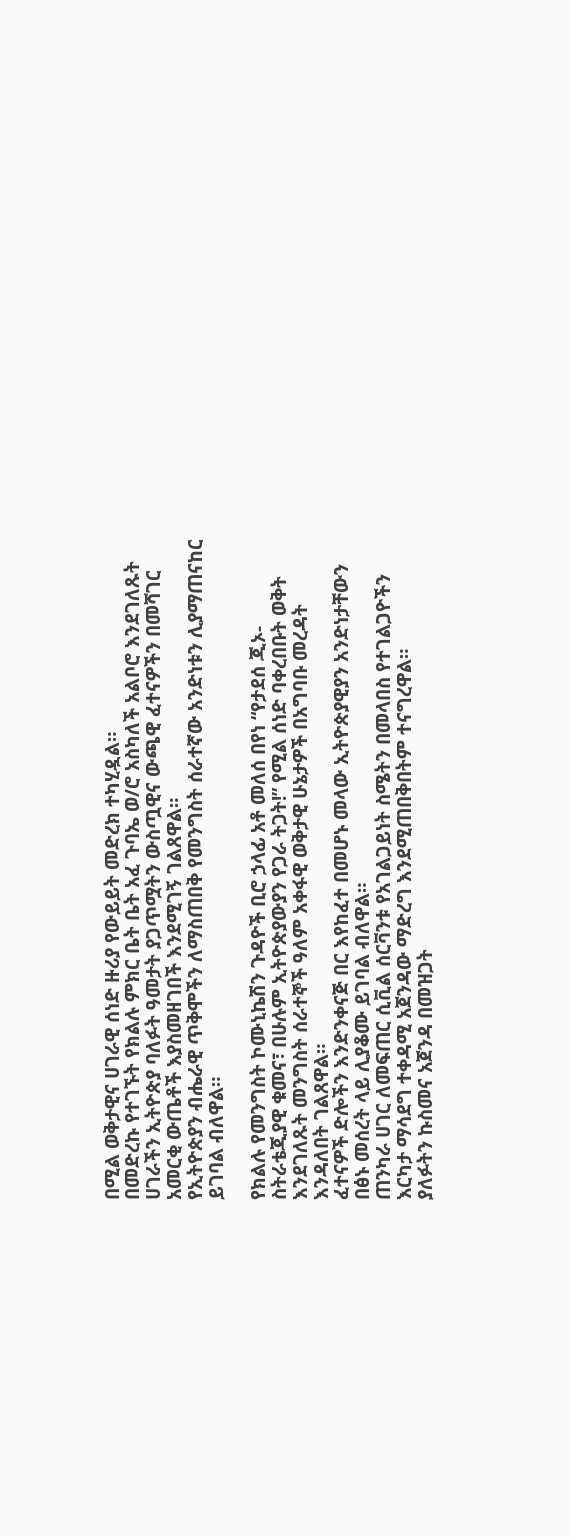በሚል ወቅታዊና ሀገራዊ ሰነድ ዙሪያ የውይይት መድረክ ተካሂዷል።
በመድረኩ የተገኙት የክልሉ ምክር ቤት ቤት አፈ ጉባኤ ወ/ሮ አስካለች አልቦሮ እንደገለጹት ሀገራችን ኢትዮጵያ ባለፉት ዓመታት ያጋጥሟትን ውስጧዊና ውጫዊ ፈተናዎችን በመሻገር አመርቂ ውጤቶች እያስመዘገበች እንደሚገኝ ገልጸዋል።
የኢትዮጵያን ብሔራዊ ጥቅሞችን ለማስጠበቅ የመንግስት ሰራተኛው አንድነቱን ሊያማጠናከር ይገባል ብለዋል።

የክልሉ የመንግስት ኮሙኒኬሽን ጉዳዮች ቢሮ ኃላፊ አቶ መለሰ በየነ “የታደሰ ጂኦ-ስትራቴጂያዊ ቁመና፣ በሁሉም ኢትዮጵያውያን የጋራ ትጋት!” የሚል ሰነድ ባቀረበቡት ወቅት እንደገለጹት መንግስት ሰራተኞች ዓለም አቀፋዊ ወቅታዊ ሁኔታዎች በአግባቡ መረዳት እንዳለበት ገልጸዋል።
ፈተናዎች ድሎችን እንድንቀናጅ በር እየከፈተ በመሆኑ መላው ኢትዮጵያዊያን አንድነታቸውን በፅኑ መሰረት ላይ ሊያቆሙ ይገባል ብለዋል።
ጠንካራ ሀገር ለመፍጠር ሲቪል ሰርቫንቱ የአገልጋይነት ስሜትን በመላበስ የተገልጋዮችን እርካታ ማሳደግ ተቀዳሚ አጀንዳው ማድረግ እንደሚጠበቅበትም ተናግረዋል።
ያለፉትን ኩስመና አጀንዳ በመዝጋት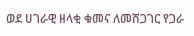ወደ ሀገራዊ ዘላቂ ቁመና ለመሸጋገር የጋራ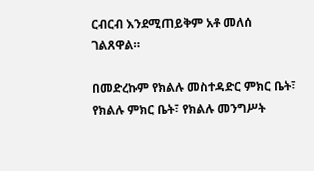ርብርብ እንደሚጠይቅም አቶ መለሰ ገልጸዋል።

በመድረኩም የክልሉ መስተዳድር ምክር ቤት፣ የክልሉ ምክር ቤት፣ የክልሉ መንግሥት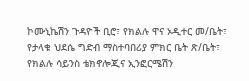ኮሙኒኬሽን ጉዳዮች ቢሮ፣ የክልሉ ዋና ኦዲተር መ/ቤት፣ የታላቁ ህደሴ ግድብ ማስተባበሪያ ምክር ቤት ጽ/ቤት፣ የክልሉ ሳይንስ ቴክኖሎጂና ኢንፎርሜሽን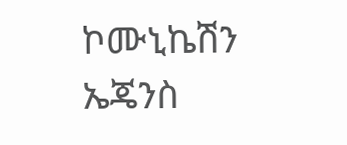ኮሙኒኬሽን ኤጄንስ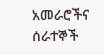አመራሮችና ሰራተኞች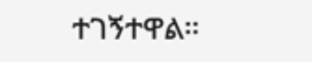ተገኝተዋል።